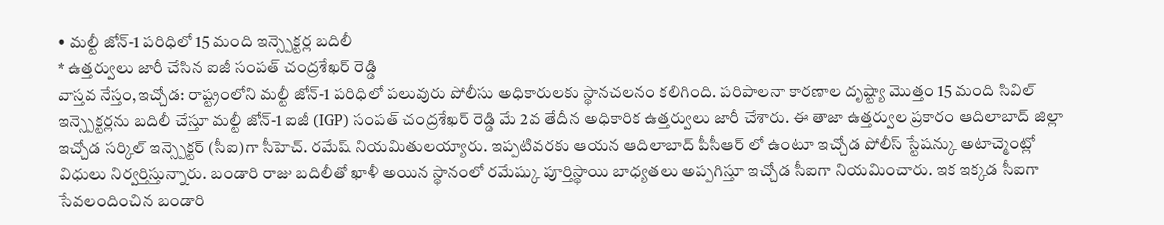• మల్టీ జోన్-1 పరిధిలో 15 మంది ఇన్స్పెక్టర్ల బదిలీ
* ఉత్తర్వులు జారీ చేసిన ఐజీ సంపత్ చంద్రశేఖర్ రెడ్డి
వాస్తవ నేస్తం,ఇచ్చోడ: రాష్ట్రంలోని మల్టీ జోన్-1 పరిధిలో పలువురు పోలీసు అధికారులకు స్థానచలనం కలిగింది. పరిపాలనా కారణాల దృష్ట్యా మొత్తం 15 మంది సివిల్ ఇన్స్పెక్టర్లను బదిలీ చేస్తూ మల్టీ జోన్-1 ఐజీ (IGP) సంపత్ చంద్రశేఖర్ రెడ్డి మే 2వ తేదీన అధికారిక ఉత్తర్వులు జారీ చేశారు. ఈ తాజా ఉత్తర్వుల ప్రకారం ఆదిలాబాద్ జిల్లా ఇచ్చోడ సర్కిల్ ఇన్స్పెక్టర్ (సీఐ)గా సీహెచ్. రమేష్ నియమితులయ్యారు. ఇప్పటివరకు ఆయన ఆదిలాబాద్ పీసీఆర్ లో ఉంటూ ఇచ్చోడ పోలీస్ స్టేషన్కు అటాచ్మెంట్లో విధులు నిర్వర్తిస్తున్నారు. బండారి రాజు బదిలీతో ఖాళీ అయిన స్థానంలో రమేష్కు పూర్తిస్థాయి బాధ్యతలు అప్పగిస్తూ ఇచ్చోడ సీఐగా నియమించారు. ఇక ఇక్కడ సీఐగా సేవలందించిన బండారి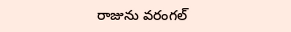రాజును వరంగల్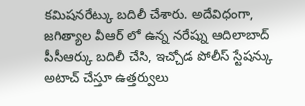కమిషనరేట్కు బదిలీ చేశారు. అదేవిధంగా, జగిత్యాల వీఆర్ లో ఉన్న నరేష్ను ఆదిలాబాద్ పీసీఆర్కు బదిలీ చేసి, ఇచ్చోడ పోలీస్ స్టేషన్కు అటాచ్ చేస్తూ ఉత్తర్వులు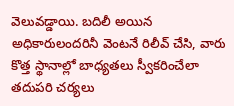వెలువడ్డాయి. బదిలీ అయిన అధికారులందరినీ వెంటనే రిలీవ్ చేసి, వారు కొత్త స్థానాల్లో బాధ్యతలు స్వీకరించేలా తదుపరి చర్యలు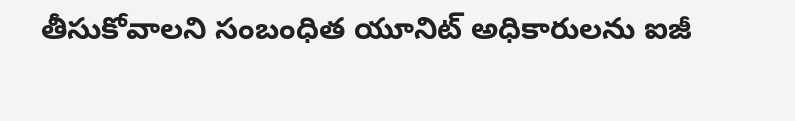తీసుకోవాలని సంబంధిత యూనిట్ అధికారులను ఐజీ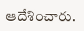ఆదేశించారు.